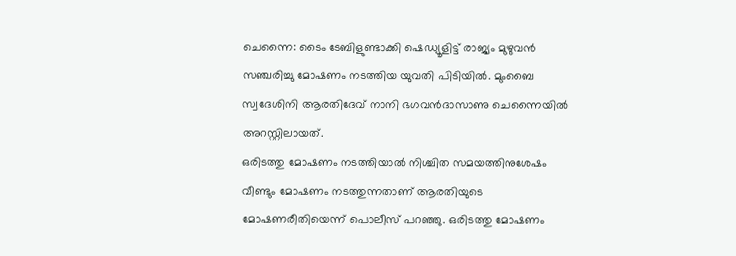ചെന്നൈ: ടൈം ടേബിളുണ്ടാക്കി ഷെഡ്യൂളിട്ട് രാജ്യം മുഴുവൻ സഞ്ചരിച്ചു മോഷണം നടത്തിയ യുവതി പിടിയിൽ. മുംബൈ സ്വദേശിനി ആരതിദേവ് നാനി ഭഗവൻദാസാണു ചെന്നൈയിൽ അറസ്റ്റിലായത്.
ഒരിടത്തു മോഷണം നടത്തിയാൽ നിശ്ചിത സമയത്തിനുശേഷം വീണ്ടും മോഷണം നടത്തുന്നതാണ് ആരതിയുടെ മോഷണരീതിയെന്ന് പൊലീസ് പറഞ്ഞു. ഒരിടത്തു മോഷണം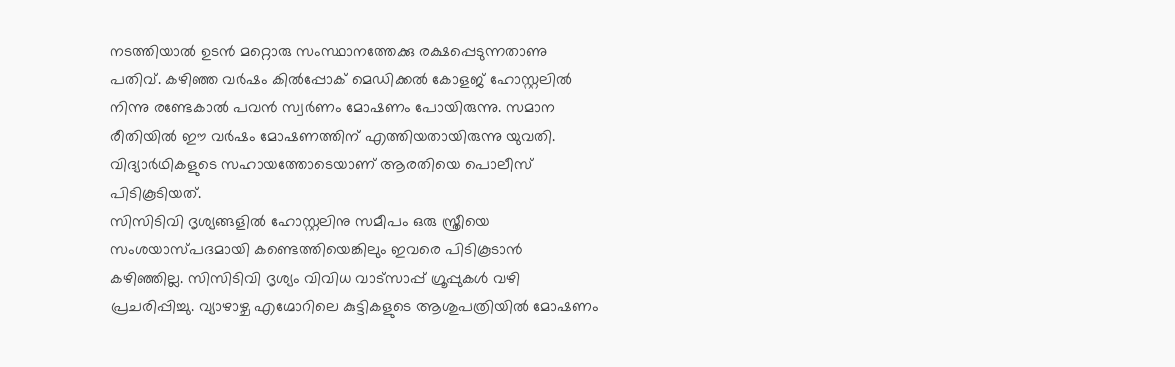നടത്തിയാൽ ഉടൻ മറ്റൊരു സംസ്ഥാനത്തേക്കു രക്ഷപ്പെടുന്നതാണു പതിവ്. കഴിഞ്ഞ വർഷം കിൽപ്പോക് മെഡിക്കൽ കോളജ് ഹോസ്റ്റലിൽ നിന്നു രണ്ടേകാൽ പവൻ സ്വർണം മോഷണം പോയിരുന്നു. സമാന രീതിയിൽ ഈ വർഷം മോഷണത്തിന് എത്തിയതായിരുന്നു യുവതി. വിദ്യാർഥികളുടെ സഹായത്തോടെയാണ് ആരതിയെ പൊലീസ് പിടികൂടിയത്.
സിസിടിവി ദൃശ്യങ്ങളിൽ ഹോസ്റ്റലിനു സമീപം ഒരു സ്ത്രീയെ സംശയാസ്പദമായി കണ്ടെത്തിയെങ്കിലും ഇവരെ പിടികൂടാൻ കഴിഞ്ഞില്ല. സിസിടിവി ദൃശ്യം വിവിധ വാട്സാപ്പ് ഗ്രൂപ്പുകൾ വഴി പ്രചരിപ്പിച്ചു. വ്യാഴാഴ്ച എഗ്മോറിലെ കുട്ടികളുടെ ആശുപത്രിയിൽ മോഷണം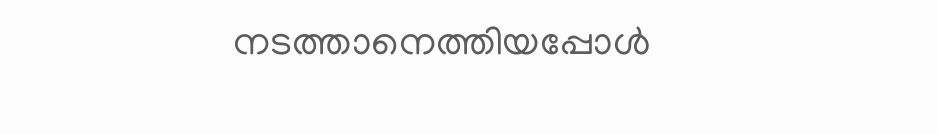നടത്താനെത്തിയപ്പോൾ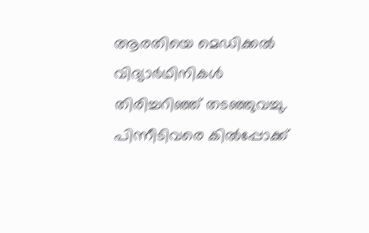ആരതിയെ മെഡിക്കൽ വിദ്യാർഥിനികൾ തിരിച്ചറിഞ്ഞ് തടഞ്ഞുവച്ചു. പിന്നീടിവരെ കിൽപ്പോക്ക്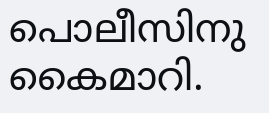പൊലീസിനു കൈമാറി.